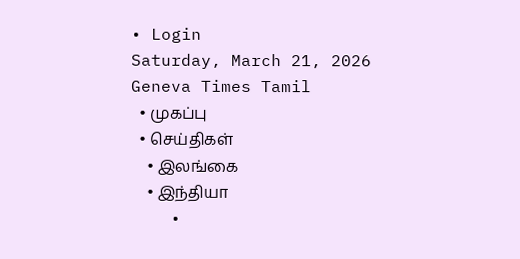• Login
Saturday, March 21, 2026
Geneva Times Tamil
  • முகப்பு
  • செய்திகள்
    • இலங்கை
    • இந்தியா
    •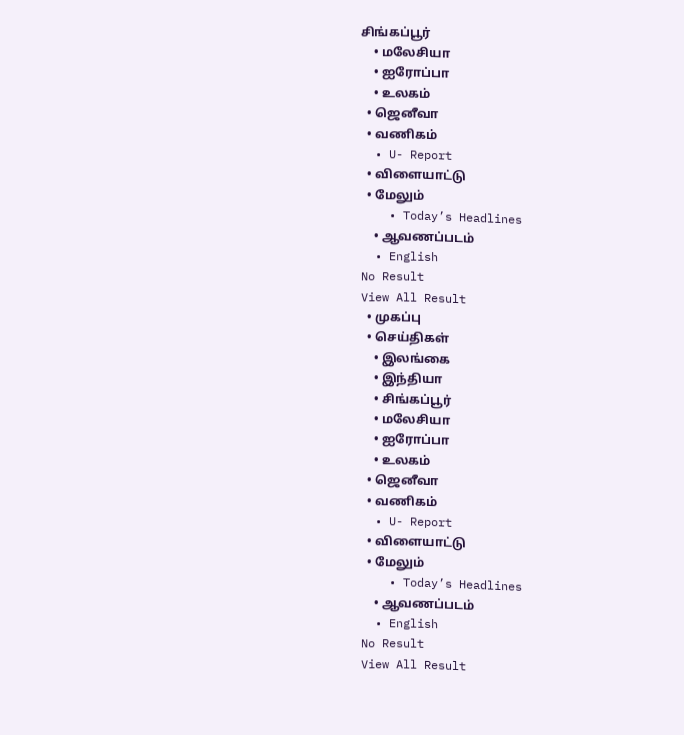சிங்கப்பூர்
    • மலேசியா
    • ஐரோப்பா
    • உலகம்
  • ஜெனீவா
  • வணிகம்
  • U- Report
  • விளையாட்டு
  • மேலும்
    • Today’s Headlines
    • ஆவணப்படம்
  • English
No Result
View All Result
  • முகப்பு
  • செய்திகள்
    • இலங்கை
    • இந்தியா
    • சிங்கப்பூர்
    • மலேசியா
    • ஐரோப்பா
    • உலகம்
  • ஜெனீவா
  • வணிகம்
  • U- Report
  • விளையாட்டு
  • மேலும்
    • Today’s Headlines
    • ஆவணப்படம்
  • English
No Result
View All Result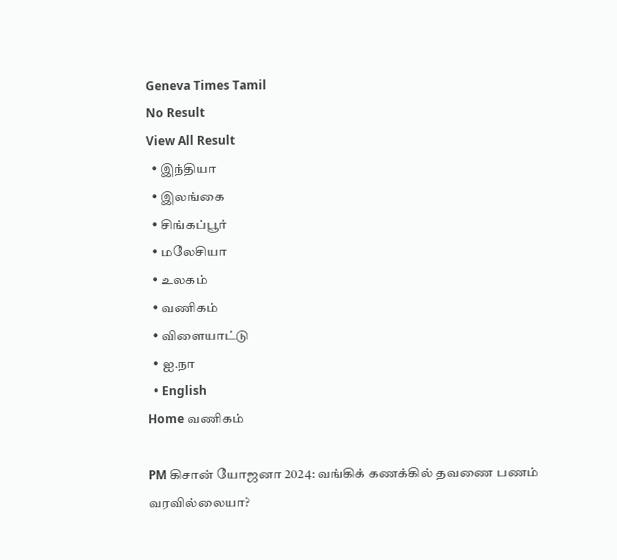Geneva Times Tamil
No Result
View All Result
  • இந்தியா
  • இலங்கை
  • சிங்கப்பூர்
  • மலேசியா
  • உலகம்
  • வணிகம்
  • விளையாட்டு
  • ஐ.நா
  • English
Home வணிகம்

PM கிசான் யோஜனா 2024: வங்கிக் கணக்கில் தவணை பணம் வரவில்லையா?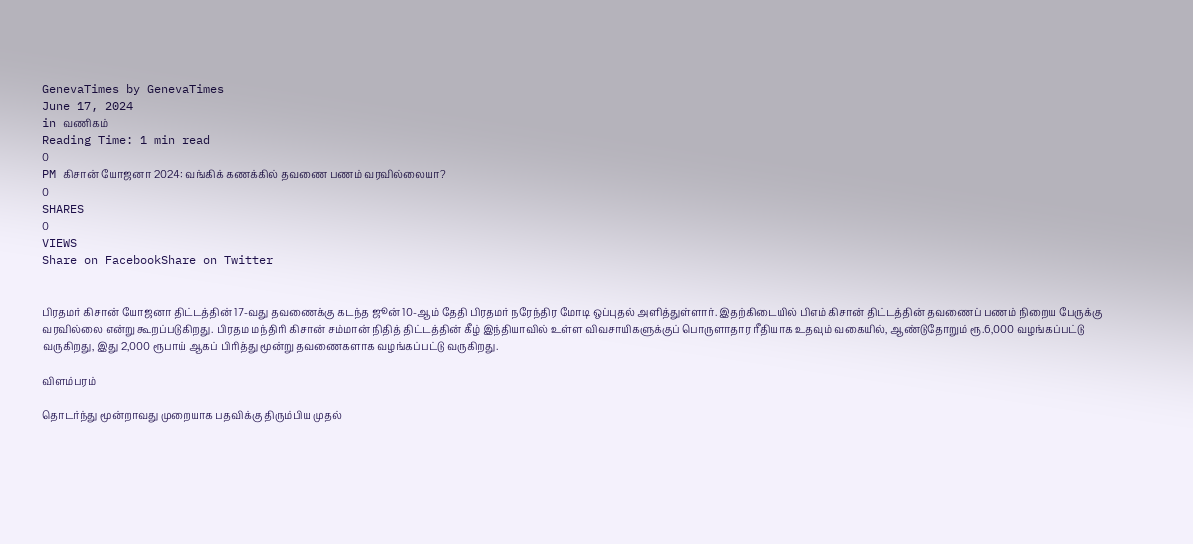GenevaTimes by GenevaTimes
June 17, 2024
in வணிகம்
Reading Time: 1 min read
0
PM கிசான் யோஜனா 2024: வங்கிக் கணக்கில் தவணை பணம் வரவில்லையா?
0
SHARES
0
VIEWS
Share on FacebookShare on Twitter


பிரதமர் கிசான் யோஜனா திட்டத்தின் 17-வது தவணைக்கு கடந்த ஜூன் 10-ஆம் தேதி பிரதமர் நரேந்திர மோடி ஒப்புதல் அளித்துள்ளார். இதற்கிடையில் பிஎம் கிசான் திட்டத்தின் தவணைப் பணம் நிறைய பேருக்கு வரவில்லை என்று கூறப்படுகிறது. பிரதம மந்திரி கிசான் சம்மான் நிதித் திட்டத்தின் கீழ் இந்தியாவில் உள்ள விவசாயிகளுக்குப் பொருளாதார ரீதியாக உதவும் வகையில், ஆண்டுதோறும் ரூ.6,000 வழங்கப்பட்டு வருகிறது, இது 2,000 ரூபாய் ஆகப் பிரித்து மூன்று தவணைகளாக வழங்கப்பட்டு வருகிறது.

விளம்பரம்

தொடர்ந்து மூன்றாவது முறையாக பதவிக்கு திரும்பிய முதல்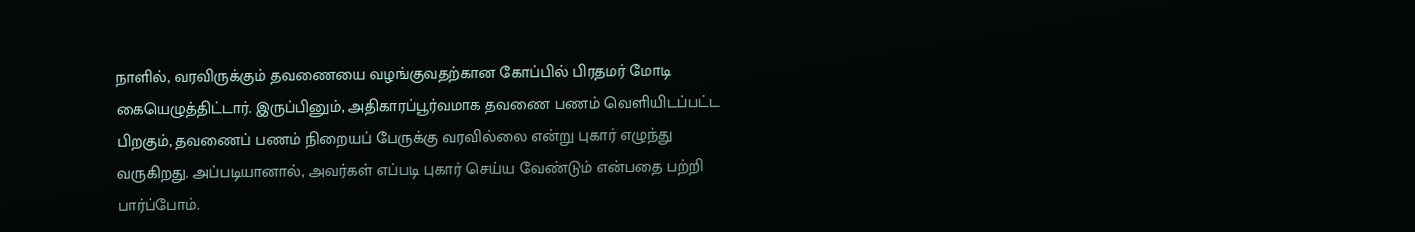நாளில், வரவிருக்கும் தவணையை வழங்குவதற்கான கோப்பில் பிரதமர் மோடி கையெழுத்திட்டார். இருப்பினும், அதிகாரப்பூர்வமாக தவணை பணம் வெளியிடப்பட்ட பிறகும், தவணைப் பணம் நிறையப் பேருக்கு வரவில்லை என்று புகார் எழுந்து வருகிறது. அப்படியானால், அவர்கள் எப்படி புகார் செய்ய வேண்டும் என்பதை பற்றி பார்ப்போம்.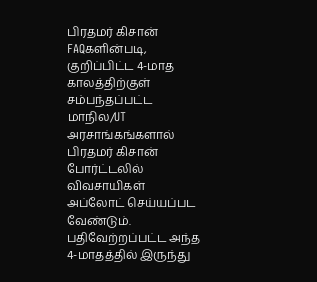பிரதமர் கிசான் FAQகளின்படி, குறிப்பிட்ட 4-மாத காலத்திற்குள் சம்பந்தப்பட்ட மாநில/UT அரசாங்கங்களால் பிரதமர் கிசான் போர்ட்டலில் விவசாயிகள் அப்லோட் செய்யப்பட வேண்டும். பதிவேற்றப்பட்ட அந்த 4-மாதத்தில் இருந்து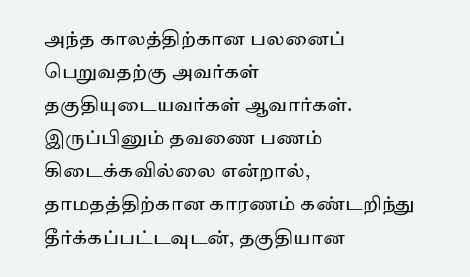அந்த காலத்திற்கான பலனைப் பெறுவதற்கு அவர்கள் தகுதியுடையவர்கள் ஆவார்கள். இருப்பினும் தவணை பணம் கிடைக்கவில்லை என்றால், தாமதத்திற்கான காரணம் கண்டறிந்து தீர்க்கப்பட்டவுடன், தகுதியான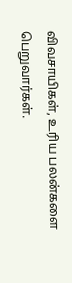விவசாயிகள், உரிய பலன்களை பெறுவார்கள்.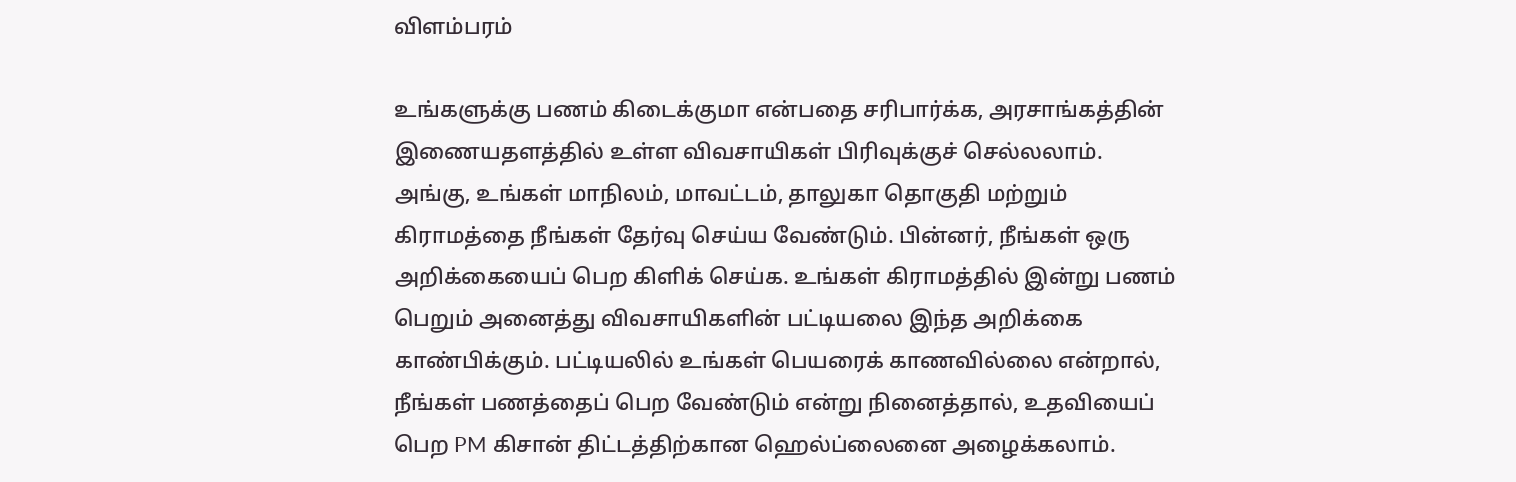விளம்பரம்

உங்களுக்கு பணம் கிடைக்குமா என்பதை சரிபார்க்க, அரசாங்கத்தின் இணையதளத்தில் உள்ள விவசாயிகள் பிரிவுக்குச் செல்லலாம். அங்கு, உங்கள் மாநிலம், மாவட்டம், தாலுகா தொகுதி மற்றும் கிராமத்தை நீங்கள் தேர்வு செய்ய வேண்டும். பின்னர், நீங்கள் ஒரு அறிக்கையைப் பெற கிளிக் செய்க. உங்கள் கிராமத்தில் இன்று பணம் பெறும் அனைத்து விவசாயிகளின் பட்டியலை இந்த அறிக்கை காண்பிக்கும். பட்டியலில் உங்கள் பெயரைக் காணவில்லை என்றால், நீங்கள் பணத்தைப் பெற வேண்டும் என்று நினைத்தால், உதவியைப் பெற PM கிசான் திட்டத்திற்கான ஹெல்ப்லைனை அழைக்கலாம்.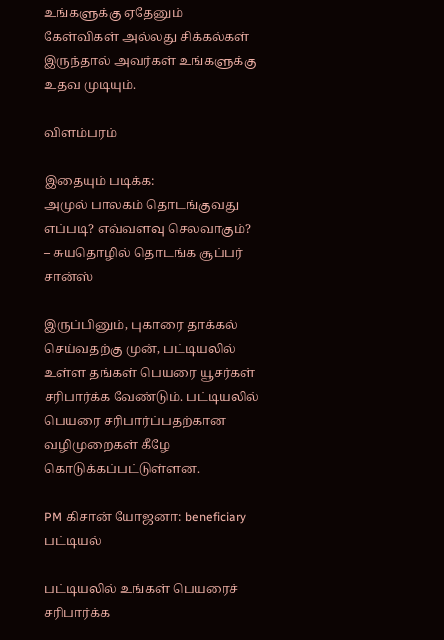உங்களுக்கு ஏதேனும் கேள்விகள் அல்லது சிக்கல்கள் இருந்தால் அவர்கள் உங்களுக்கு உதவ முடியும்.

விளம்பரம்

இதையும் படிக்க:
அமுல் பாலகம் தொடங்குவது எப்படி? எவ்வளவு செலவாகும்? – சுயதொழில் தொடங்க சூப்பர் சான்ஸ்

இருப்பினும், புகாரை தாக்கல் செய்வதற்கு முன், பட்டியலில் உள்ள தங்கள் பெயரை யூசர்கள் சரிபார்க்க வேண்டும். பட்டியலில் பெயரை சரிபார்ப்பதற்கான வழிமுறைகள் கீழே கொடுக்கப்பட்டுள்ளன.

PM கிசான் யோஜனா: beneficiary பட்டியல்

பட்டியலில் உங்கள் பெயரைச் சரிபார்க்க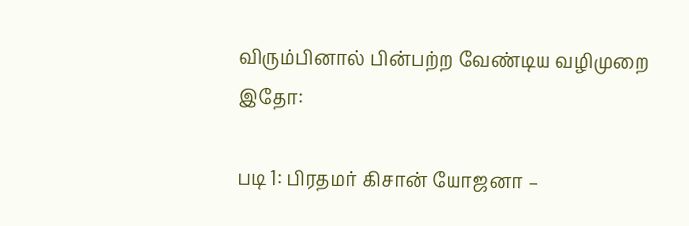விரும்பினால் பின்பற்ற வேண்டிய வழிமுறை இதோ:

படி 1: பிரதமர் கிசான் யோஜனா –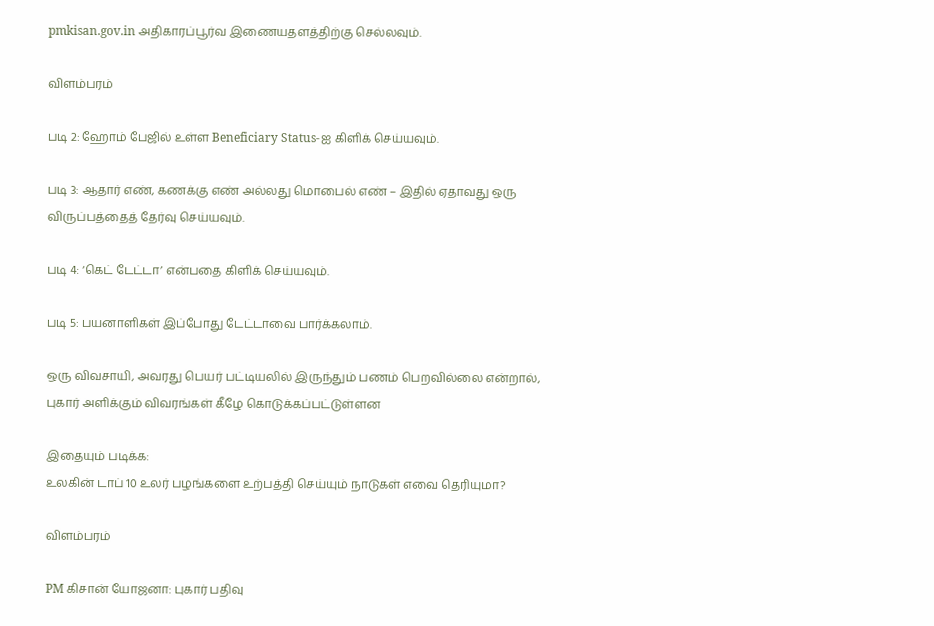pmkisan.gov.in அதிகாரப்பூர்வ இணையதளத்திற்கு செல்லவும்.

விளம்பரம்

படி 2: ஹோம் பேஜில் உள்ள Beneficiary Status-ஐ கிளிக் செய்யவும்.

படி 3: ஆதார் எண், கணக்கு எண் அல்லது மொபைல் எண் – இதில் ஏதாவது ஒரு விருப்பத்தைத் தேர்வு செய்யவும்.

படி 4: ‘கெட் டேட்டா’ என்பதை கிளிக் செய்யவும்.

படி 5: பயனாளிகள் இப்போது டேட்டாவை பார்க்கலாம்.

ஒரு விவசாயி, அவரது பெயர் பட்டியலில் இருந்தும் பணம் பெறவில்லை என்றால், புகார் அளிக்கும் விவரங்கள் கீழே கொடுக்கப்பட்டுள்ளன

இதையும் படிக்க:
உலகின் டாப் 10 உலர் பழங்களை உற்பத்தி செய்யும் நாடுகள் எவை தெரியுமா?

விளம்பரம்

PM கிசான் யோஜனா: புகார் பதிவு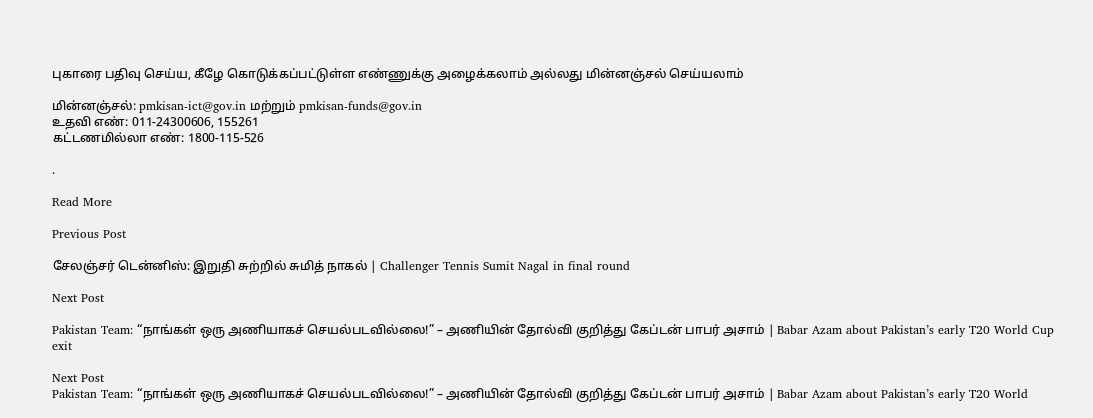புகாரை பதிவு செய்ய, கீழே கொடுக்கப்பட்டுள்ள எண்ணுக்கு அழைக்கலாம் அல்லது மின்னஞ்சல் செய்யலாம்

மின்னஞ்சல்: pmkisan-ict@gov.in மற்றும் pmkisan-funds@gov.in
உதவி எண்: 011-24300606, 155261
கட்டணமில்லா எண்: 1800-115-526

.

Read More

Previous Post

சேலஞ்சர் டென்னிஸ்: இறுதி சுற்றில் சுமித் நாகல் | Challenger Tennis Sumit Nagal in final round

Next Post

Pakistan Team: “நாங்கள் ஒரு அணியாகச் செயல்படவில்லை!” – அணியின் தோல்வி குறித்து கேப்டன் பாபர் அசாம் | Babar Azam about Pakistan’s early T20 World Cup exit

Next Post
Pakistan Team: “நாங்கள் ஒரு அணியாகச் செயல்படவில்லை!” – அணியின் தோல்வி குறித்து கேப்டன் பாபர் அசாம் | Babar Azam about Pakistan’s early T20 World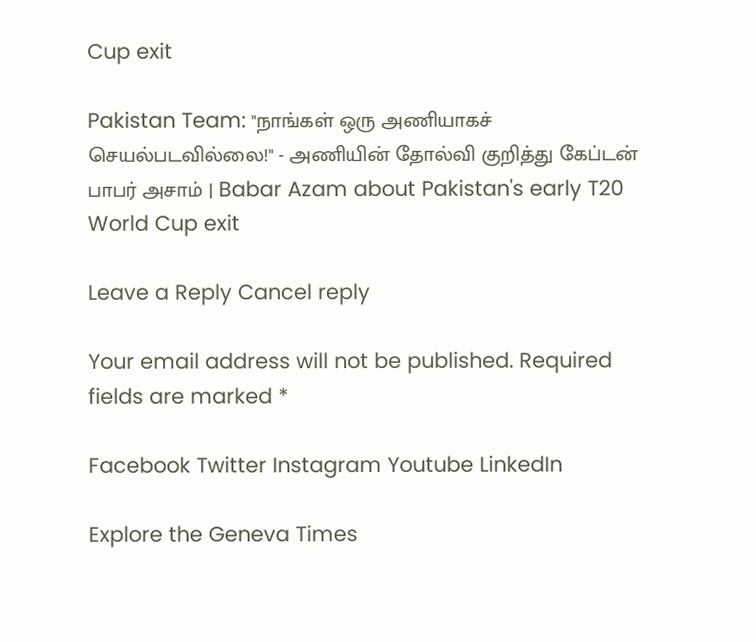Cup exit

Pakistan Team: "நாங்கள் ஒரு அணியாகச் செயல்படவில்லை!" - அணியின் தோல்வி குறித்து கேப்டன் பாபர் அசாம் | Babar Azam about Pakistan's early T20 World Cup exit

Leave a Reply Cancel reply

Your email address will not be published. Required fields are marked *

Facebook Twitter Instagram Youtube LinkedIn

Explore the Geneva Times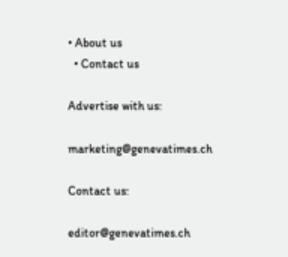• About us
  • Contact us

Advertise with us:

marketing@genevatimes.ch

Contact us:

editor@genevatimes.ch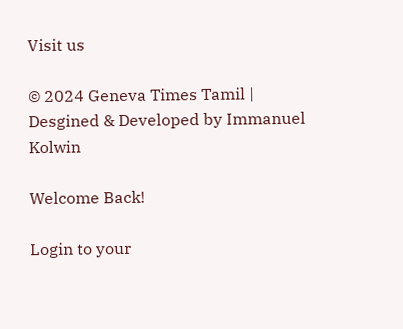Visit us

© 2024 Geneva Times Tamil | Desgined & Developed by Immanuel Kolwin

Welcome Back!

Login to your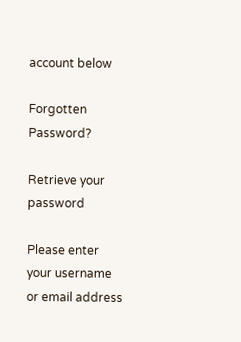account below

Forgotten Password?

Retrieve your password

Please enter your username or email address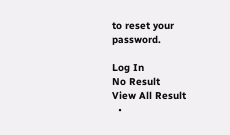to reset your password.

Log In
No Result
View All Result
  •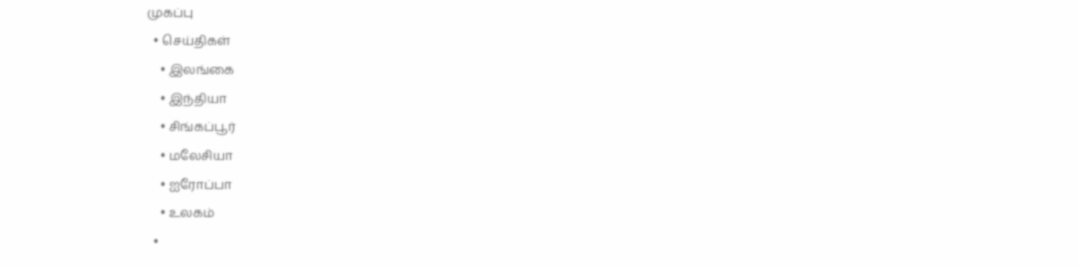முகப்பு
  • செய்திகள்
    • இலங்கை
    • இந்தியா
    • சிங்கப்பூர்
    • மலேசியா
    • ஐரோப்பா
    • உலகம்
  •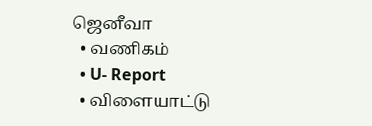ஜெனீவா
  • வணிகம்
  • U- Report
  • விளையாட்டு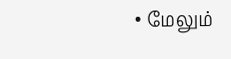• மேலும்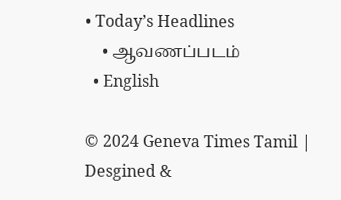• Today’s Headlines
    • ஆவணப்படம்
  • English

© 2024 Geneva Times Tamil | Desgined &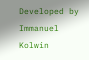Developed by Immanuel Kolwin